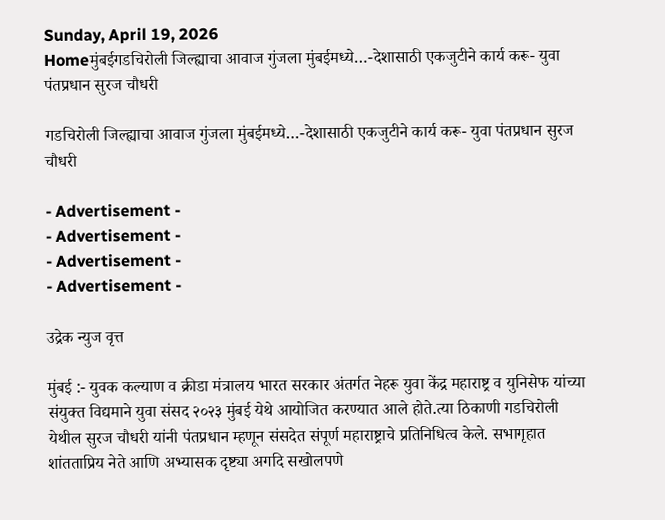Sunday, April 19, 2026
Homeमुंबईगडचिरोली जिल्ह्याचा आवाज गुंजला मुंबईमध्ये…-देशासाठी एकजुटीने कार्य करू- युवा पंतप्रधान सुरज चौधरी

गडचिरोली जिल्ह्याचा आवाज गुंजला मुंबईमध्ये…-देशासाठी एकजुटीने कार्य करू- युवा पंतप्रधान सुरज चौधरी

- Advertisement -
- Advertisement -
- Advertisement -
- Advertisement -

उद्रेक न्युज वृत्त

मुंबई :- युवक कल्याण व क्रीडा मंत्रालय भारत सरकार अंतर्गत नेहरू युवा केंद्र महाराष्ट्र व युनिसेफ यांच्या संयुक्त विद्यमाने युवा संसद २०२३ मुंबई येथे आयोजित करण्यात आले होते.त्या ठिकाणी गडचिरोली येथील सुरज चौधरी यांनी पंतप्रधान म्हणून संसदेत संपूर्ण महाराष्ट्राचे प्रतिनिधित्व केले. सभागृहात शांतताप्रिय नेते आणि अभ्यासक दृष्ट्या अगदि सखोलपणे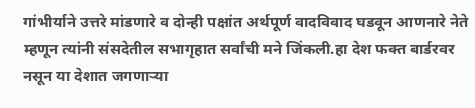गांभीर्याने उत्तरे मांडणारे व दोन्ही पक्षांत अर्थपूर्ण वादविवाद घडवून आणनारे नेते म्हणून त्यांनी संसदेतील सभागृहात सर्वांची मने जिंकली.हा देश फक्त बार्डरवर नसून या देशात जगणाऱ्या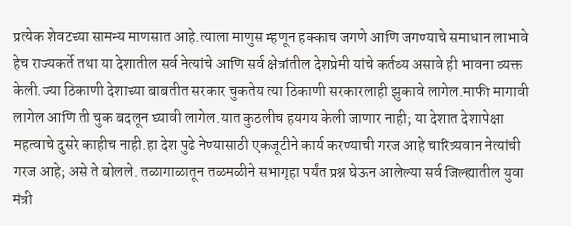प्रत्येक शेवटच्या सामन्य माणसात आहे.त्याला माणुस म्हणून हक्काच जगणे आणि जगण्याचे समाधान लाभावे हेच राज्यकर्ते तथा या देशातील सर्व नेत्यांचे आणि सर्व क्षेत्रांतील देशप्रेमी यांचे कर्तव्य असावे ही भावना व्यक्त केली.ज्या ठिकाणी देशाच्या बाबतीत सरकार चुकतेय त्या ठिकाणी सरकारलाही झुकावे लागेल.माफी मागावी लागेल आणि ती चुक बदलून घ्यावी लागेल.यात कुठलीच हयगय केली जाणार नाही; या देशात देशापेक्षा महत्वाचे दुसरे काहीच नाही.हा देश पुढे नेण्यासाठी एकजूटीने कार्य करण्याची गरज आहे चारित्र्यवान नेत्यांची गरज आहे; असे ते बोलले. तळागाळातून तळमळीने सभागृहा पर्यंत प्रश्न घेऊन आलेल्या सर्व जिल्ह्यातील युवा मंत्री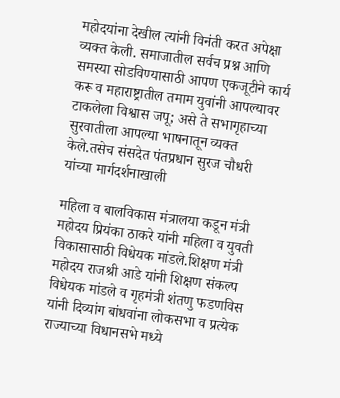महोदयांना देखील त्यांनी विनंती करत अपेक्षा व्यक्त केली. समाजातील सर्वच प्रश्न आणि समस्या सोडविण्यासाठी आपण एकजूटीने कार्य करू व महाराष्ट्रातील तमाम युवांनी आपल्यावर टाकलेला विश्वास जपू; असे ते सभागृहाच्या सुरवातीला आपल्या भाषनातून व्यक्त केले.तसेच संसदेत पंतप्रधान सुरज चौधरी यांच्या मार्गदर्शनाखाली

महिला व बालविकास मंत्रालया कडून मंत्री महोदय प्रियंका ठाकरे यांनी महिला व युवती विकासासाठी विधेयक मांडले.शिक्षण मंत्री महोदय राजश्री आडे यांनी शिक्षण संकल्प विधेयक मांडले व गृहमंत्री शंतणु फडणविस यांनी दिव्यांग बांधवांना लोकसभा व प्रत्येक राज्याच्या विधानसभे मध्ये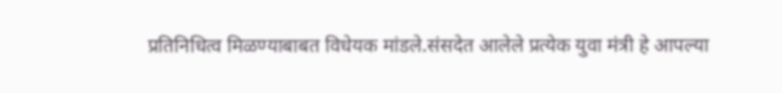प्रतिनिधित्व मिळण्याबाबत विधेयक मांडले.संसदेत आलेले प्रत्येक युवा मंत्री हे आपल्या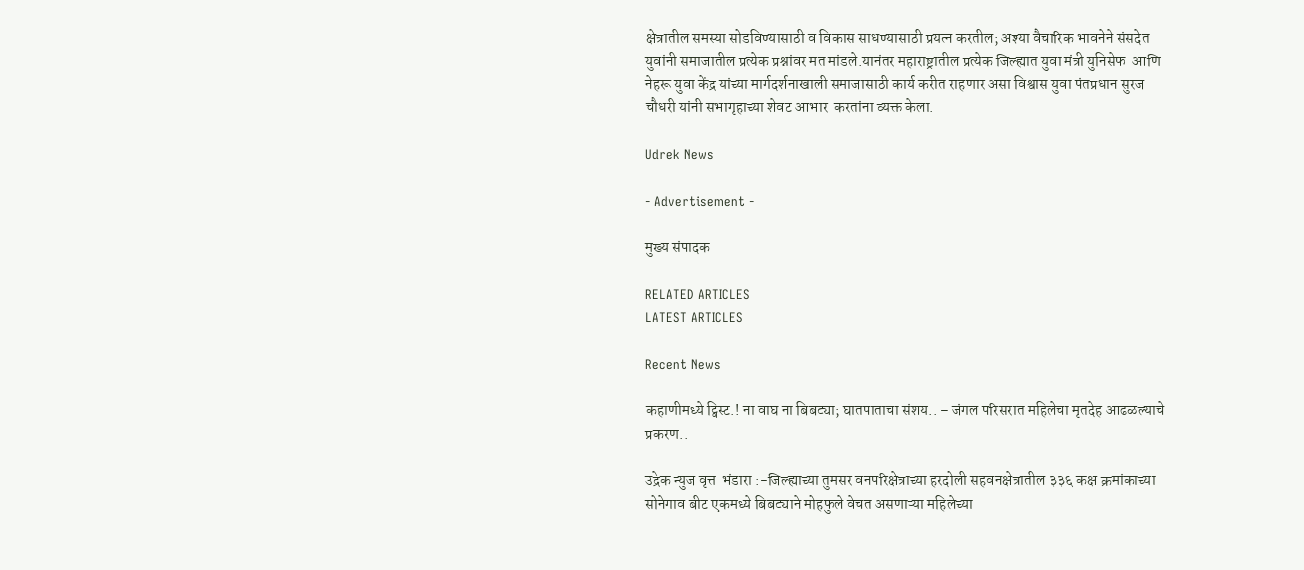क्षेत्रातील समस्या सोडविण्यासाठी व विकास साधण्यासाठी प्रयत्न करतील; अश्या वैचारिक भावनेने संसदेत युवांनी समाजातील प्रत्येक प्रश्नांवर मत मांडले.यानंतर महाराष्ट्रातील प्रत्येक जिल्ह्यात युवा मंत्री युनिसेफ  आणि नेहरू युवा केंद्र यांच्या मार्गदर्शनाखाली समाजासाठी कार्य करीत राहणार असा विश्वास युवा पंतप्रधान सुरज चौधरी यांनी सभागृहाच्या शेवट आभार  करतांना व्यक्त केला.

Udrek News

- Advertisement -

मुख्य संपादक

RELATED ARTICLES
LATEST ARTICLES

Recent News

कहाणीमध्ये ट्विस्ट.! ना वाघ ना बिबट्या; घातपाताचा संशय.. – जंगल परिसरात महिलेचा मृतदेह आढळल्याचे प्रकरण..

उद्रेक न्युज वृत्त  भंडारा :-जिल्ह्याच्या तुमसर वनपरिक्षेत्राच्या हरदोली सहवनक्षेत्रातील ३३६ कक्ष क्रमांकाच्या सोनेगाव बीट एकमध्ये बिबट्याने मोहफुले वेचत असणाऱ्या महिलेच्या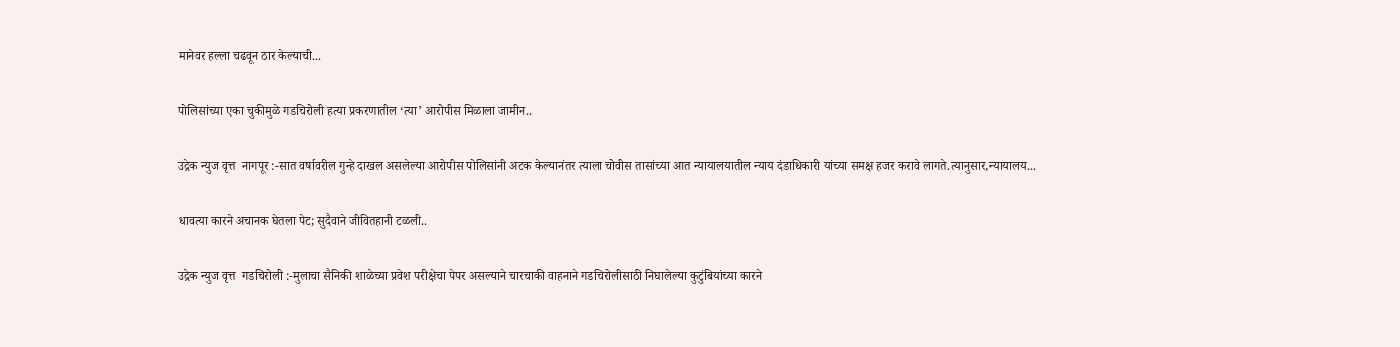मानेवर हल्ला चढवून ठार केल्याची...

पोलिसांच्या एका चुकीमुळे गडचिरोली हत्या प्रकरणातील ‘त्या’ आरोपीस मिळाला जामीन..

उद्रेक न्युज वृत्त  नागपूर :-सात वर्षावरील गुन्हे दाखल असलेल्या आरोपीस पोलिसांनी अटक केल्यानंतर त्याला चोवीस तासांच्या आत न्यायालयातील न्याय दंडाधिकारी यांच्या समक्ष हजर करावे लागते.त्यानुसार,न्यायालय...

धावत्या कारने अचानक घेतला पेट; सुदैवाने जीवितहानी टळली..

उद्रेक न्युज वृत्त  गडचिरोली :-मुलाचा सैनिकी शाळेच्या प्रवेश परीक्षेचा पेपर असल्याने चारचाकी वाहनाने गडचिरोलीसाठी निघालेल्या कुटुंबियांच्या कारने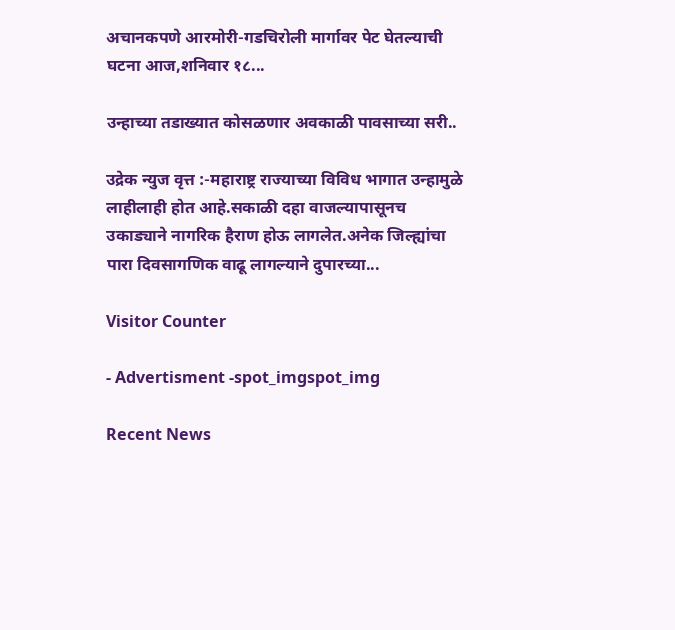अचानकपणे आरमोरी-गडचिरोली मार्गावर पेट घेतल्याची घटना आज,शनिवार १८...

उन्हाच्या तडाख्यात कोसळणार अवकाळी पावसाच्या सरी..

उद्रेक न्युज वृत्त :-महाराष्ट्र राज्याच्या विविध भागात उन्हामुळे लाहीलाही होत आहे.सकाळी दहा वाजल्यापासूनच उकाड्याने नागरिक हैराण होऊ लागलेत.अनेक जिल्ह्यांचा पारा दिवसागणिक वाढू लागल्याने दुपारच्या...

Visitor Counter

- Advertisment -spot_imgspot_img

Recent News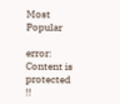Most Popular

error: Content is protected !!